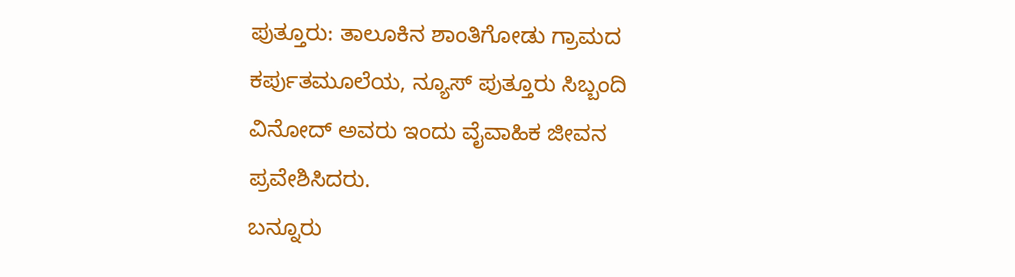ಪುತ್ತೂರು: ತಾಲೂಕಿನ ಶಾಂತಿಗೋಡು ಗ್ರಾಮದ ಕರ್ಪುತಮೂಲೆಯ, ನ್ಯೂಸ್ ಪುತ್ತೂರು ಸಿಬ್ಬಂದಿ ವಿನೋದ್ ಅವರು ಇಂದು ವೈವಾಹಿಕ ಜೀವನ ಪ್ರವೇಶಿಸಿದರು.
ಬನ್ನೂರು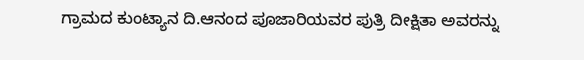ಗ್ರಾಮದ ಕುಂಟ್ಯಾನ ದಿ.ಆನಂದ ಪೂಜಾರಿಯವರ ಪುತ್ರಿ ದೀಕ್ಷಿತಾ ಅವರನ್ನು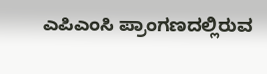ಎಪಿಎಂಸಿ ಪ್ರಾಂಗಣದಲ್ಲಿರುವ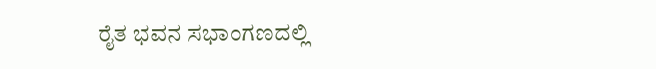ರೈತ ಭವನ ಸಭಾಂಗಣದಲ್ಲಿ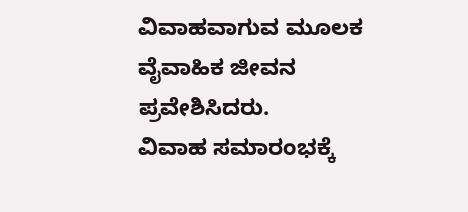ವಿವಾಹವಾಗುವ ಮೂಲಕ ವೈವಾಹಿಕ ಜೀವನ ಪ್ರವೇಶಿಸಿದರು.
ವಿವಾಹ ಸಮಾರಂಭಕ್ಕೆ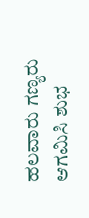ಹಲವಾರು ಗಣ್ಯರು ಆಗಮಿಸಿ ಶುಭ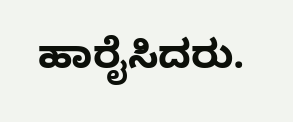ಹಾರೈಸಿದರು.